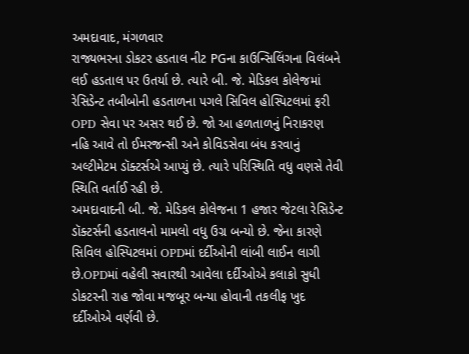અમદાવાદ, મંગળવાર
રાજ્યભરના ડોકટર હડતાલ નીટ PGના કાઉન્સિલિંગના વિલંબને લઈ હડતાલ પર ઉતર્યા છે. ત્યારે બી. જે. મેડિકલ કોલેજમાં રેસિડેન્ટ તબીબોની હડતાળના પગલે સિવિલ હોસ્પિટલમાં ફરી OPD સેવા પર અસર થઈ છે. જો આ હળતાળનું નિરાકરણ નહિ આવે તો ઈમરજન્સી અને કોવિડસેવા બંધ કરવાનું અલ્ટીમેટમ ડૉક્ટર્સએ આપ્યું છે. ત્યારે પરિસ્થિતિ વધુ વણસે તેવી સ્થિતિ વર્તાઈ રહી છે.
અમદાવાદની બી. જે. મેડિકલ કોલેજના 1 હજાર જેટલા રેસિડેન્ટ ડૉક્ટર્સની હડતાલનો મામલો વધુ ઉગ્ર બન્યો છે. જેના કારણે સિવિલ હોસ્પિટલમાં OPDમાં દર્દીઓની લાંબી લાઈન લાગી છે.OPDમાં વહેલી સવારથી આવેલા દર્દીઓએ કલાકો સુધી ડોકટરની રાહ જોવા મજબૂર બન્યા હોવાની તકલીફ ખુદ દર્દીઓએ વર્ણવી છે.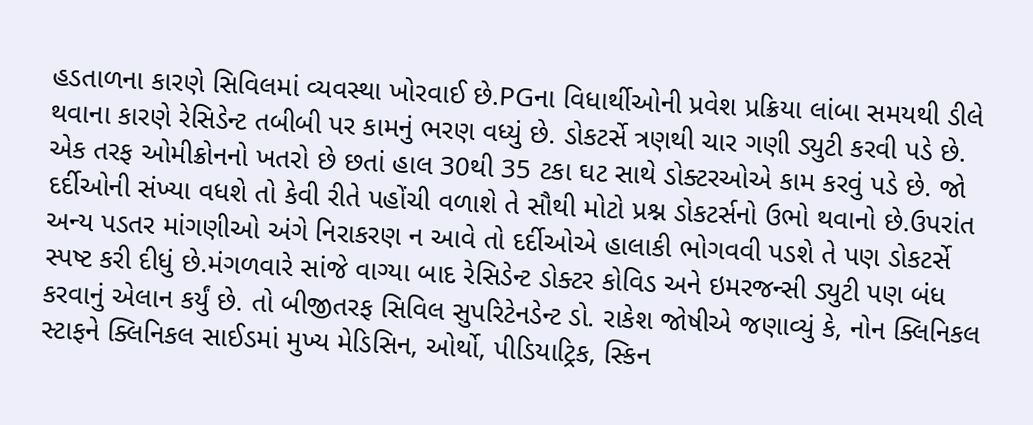હડતાળના કારણે સિવિલમાં વ્યવસ્થા ખોરવાઈ છે.PGના વિધાર્થીઓની પ્રવેશ પ્રક્રિયા લાંબા સમયથી ડીલે થવાના કારણે રેસિડેન્ટ તબીબી પર કામનું ભરણ વધ્યું છે. ડોકટર્સે ત્રણથી ચાર ગણી ડ્યુટી કરવી પડે છે. એક તરફ ઓમીક્રોનનો ખતરો છે છતાં હાલ 30થી 35 ટકા ઘટ સાથે ડોક્ટરઓએ કામ કરવું પડે છે. જો દર્દીઓની સંખ્યા વધશે તો કેવી રીતે પહોંચી વળાશે તે સૌથી મોટો પ્રશ્ન ડોકટર્સનો ઉભો થવાનો છે.ઉપરાંત અન્ય પડતર માંગણીઓ અંગે નિરાકરણ ન આવે તો દર્દીઓએ હાલાકી ભોગવવી પડશે તે પણ ડોકટર્સે સ્પષ્ટ કરી દીધું છે.મંગળવારે સાંજે વાગ્યા બાદ રેસિડેન્ટ ડોક્ટર કોવિડ અને ઇમરજન્સી ડ્યુટી પણ બંધ કરવાનું એલાન કર્યું છે. તો બીજીતરફ સિવિલ સુપરિટેનડેન્ટ ડો. રાકેશ જોષીએ જણાવ્યું કે, નોન ક્લિનિકલ સ્ટાફને ક્લિનિકલ સાઈડમાં મુખ્ય મેડિસિન, ઓર્થો, પીડિયાટ્રિક, સ્કિન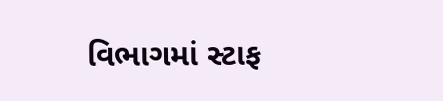વિભાગમાં સ્ટાફ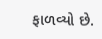ફાળવ્યો છે.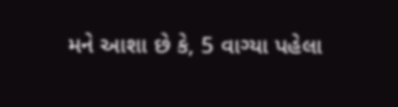મને આશા છે કે, 5 વાગ્યા પહેલા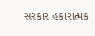સરકાર હકારાત્મક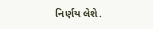નિર્ણય લેશે.